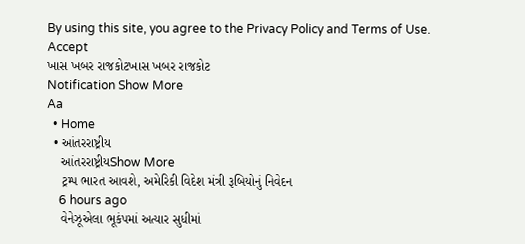By using this site, you agree to the Privacy Policy and Terms of Use.
Accept
ખાસ ખબર રાજકોટખાસ ખબર રાજકોટ
Notification Show More
Aa
  • Home
  • આંતરરાષ્ટ્રીય
    આંતરરાષ્ટ્રીયShow More
    ટ્રમ્પ ભારત આવશે, અમેરિકી વિદેશ મંત્રી રૂબિયોનું નિવેદન
    6 hours ago
    વેનેઝૂએલા ભૂકંપમાં અત્યાર સુધીમાં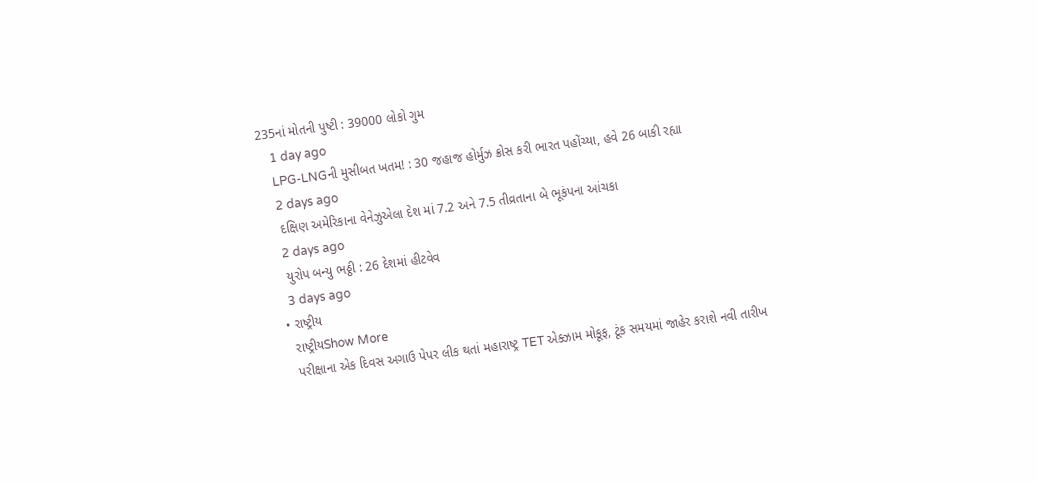235નાં મોતની પુષ્ટી : 39000 લોકો ગુમ
    1 day ago
    LPG-LNGની મુસીબત ખતમ! : 30 જહાજ હોર્મુઝ ક્રોસ કરી ભારત પહોંચ્યા, હવે 26 બાકી રહ્યા
    2 days ago
    દક્ષિણ અમેરિકાના વેનેઝુએલા દેશ માં 7.2 અને 7.5 તીવ્રતાના બે ભૂકંપના આંચકા
    2 days ago
    યુરોપ બન્યુ ભઠ્ઠી : 26 દેશમાં હીટવેવ
    3 days ago
  • રાષ્ટ્રીય
    રાષ્ટ્રીયShow More
    પરીક્ષાના એક દિવસ અગાઉ પેપર લીક થતાં મહારાષ્ટ્ર TET એક્ઝામ મોકૂફ, ટૂંક સમયમાં જાહેર કરાશે નવી તારીખ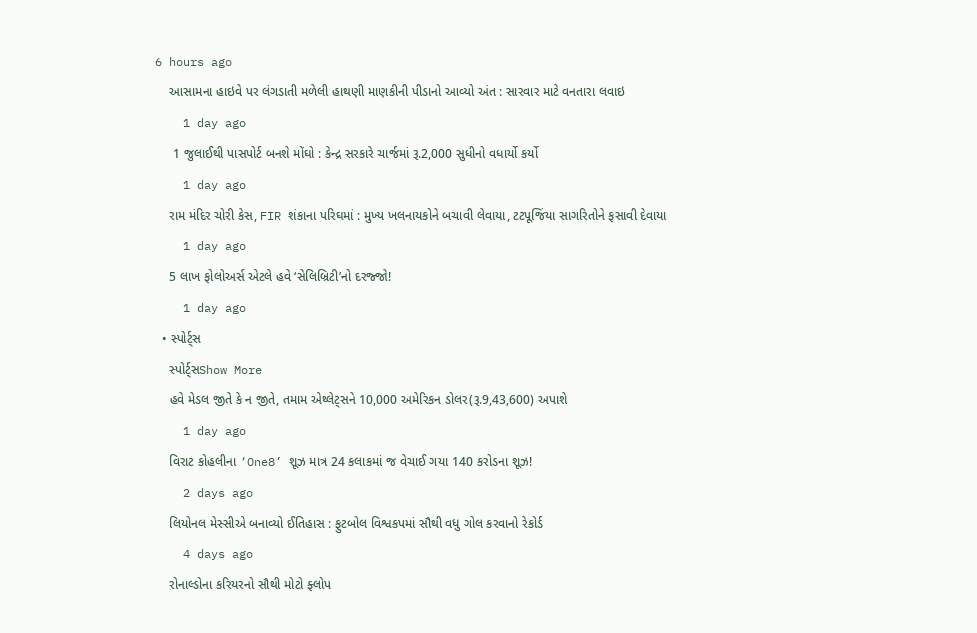6 hours ago
    આસામના હાઇવે પર લંગડાતી મળેલી હાથણી માણકીની પીડાનો આવ્યો અંત : સારવાર માટે વનતારા લવાઇ
    1 day ago
     1 જુલાઈથી પાસપોર્ટ બનશે મોંઘો : કેન્દ્ર સરકારે ચાર્જમાં રૂ.2,000 સુધીનો વધાર્યો કર્યો
    1 day ago
    રામ મંદિર ચોરી કેસ, FIR શંકાના પરિઘમાં : મુખ્ય ખલનાયકોને બચાવી લેવાયા, ટટપૂજિંયા સાગરિતોને ફસાવી દેવાયા
    1 day ago
    5 લાખ ફોલોઅર્સ એટલે હવે ‘સેલિબ્રિટી’નો દરજ્જો!
    1 day ago
  • સ્પોર્ટ્સ
    સ્પોર્ટ્સShow More
    હવે મેડલ જીતે કે ન જીતે, તમામ એથ્લેટ્સને 10,000 અમેરિકન ડોલર(રૂ.9,43,600) અપાશે
    1 day ago
    વિરાટ કોહલીના ‘One8’ શૂઝ માત્ર 24 કલાકમાં જ વેચાઈ ગયા 140 કરોડના શૂઝ!
    2 days ago
    લિયોનલ મેસ્સીએ બનાવ્યો ઈતિહાસ : ફુટબોલ વિશ્વકપમાં સૌથી વધુ ગોલ કરવાનો રેકોર્ડ
    4 days ago
    રોનાલ્ડોના કરિયરનો સૌથી મોટો ફ્લોપ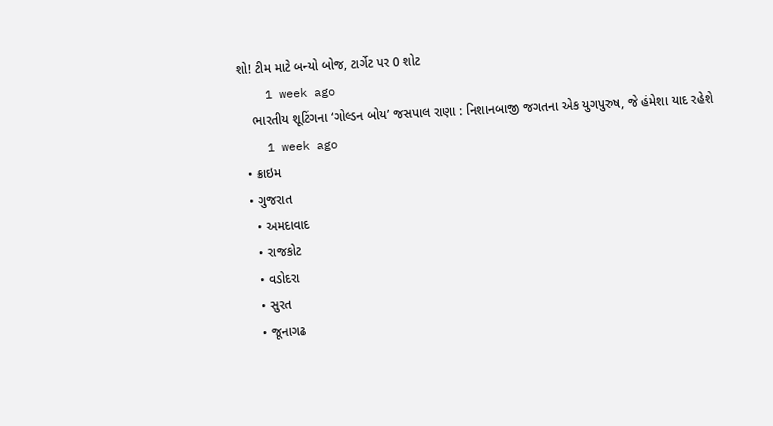શો! ટીમ માટે બન્યો બોજ, ટાર્ગેટ પર 0 શોટ
    1 week ago
    ભારતીય શૂટિંગના ‘ગોલ્ડન બોય’ જસપાલ રાણા : નિશાનબાજી જગતના એક યુગપુરુષ, જે હંમેશા યાદ રહેશે
    1 week ago
  • ક્રાઇમ
  • ગુજરાત
    • અમદાવાદ
    • રાજકોટ
    • વડોદરા
    • સુરત
    • જૂનાગઢ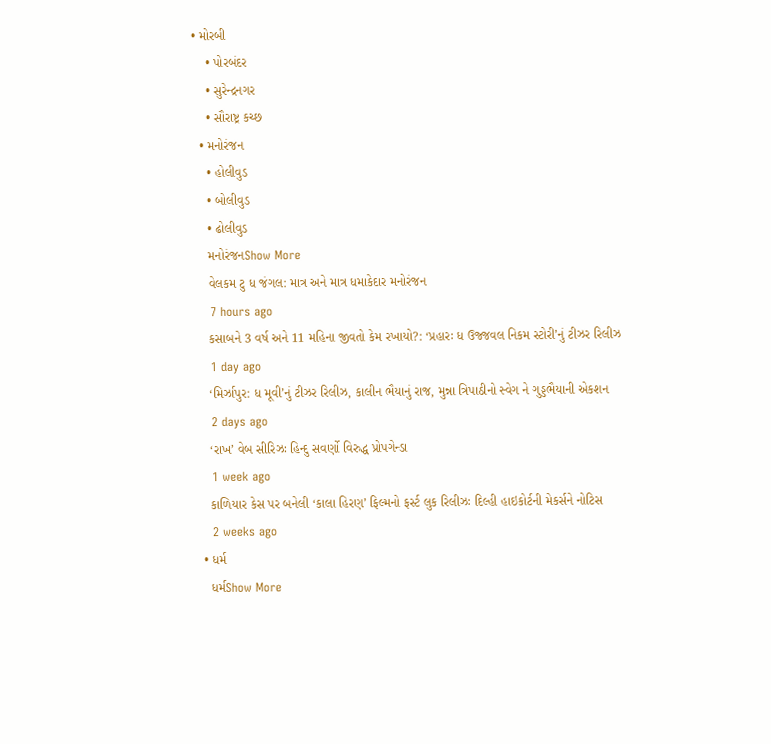• મોરબી
    • પોરબંદર
    • સુરેન્દ્રનગર
    • સૌરાષ્ટ્ર કચ્છ
  • મનોરંજન
    • હોલીવુડ
    • બોલીવુડ
    • ઢોલીવુડ
    મનોરંજનShow More
    વેલકમ ટુ ધ જંગલ: માત્ર અને માત્ર ધમાકેદાર મનોરંજન
    7 hours ago
    કસાબને 3 વર્ષ અને 11 મહિના જીવતો કેમ રખાયો?: ‘પ્રહારઃ ધ ઉજ્જવલ નિકમ સ્ટોરી’નું ટીઝર રિલીઝ
    1 day ago
    ‘મિર્ઝાપુર: ધ મૂવી’નું ટીઝર રિલીઝ, કાલીન ભૈયાનું રાજ, મુન્ના ત્રિપાઠીનો સ્વેગ ને ગુડ્ડભૈયાની એકશન
    2 days ago
    ‘રાખ’ વેબ સીરિઝઃ હિન્દુ સવર્ણો વિરુદ્ધ પ્રોપગેન્ડા
    1 week ago
    કાળિયાર કેસ પર બનેલી ‘કાલા હિરણ’ ફિલ્મનો ફર્સ્ટ લુક રિલીઝઃ દિલ્હી હાઇકોર્ટની મેકર્સને નોટિસ
    2 weeks ago
  • ધર્મ
    ધર્મShow More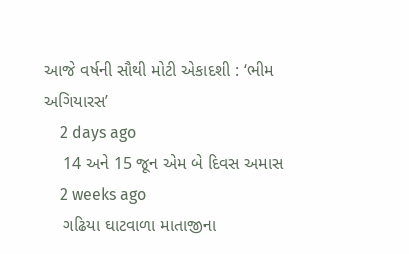આજે વર્ષની સૌથી મોટી એકાદશી : ‘ભીમ અગિયારસ’
    2 days ago
    14 અને 15 જૂન એમ બે દિવસ અમાસ
    2 weeks ago
    ગઢિયા ઘાટવાળા માતાજીના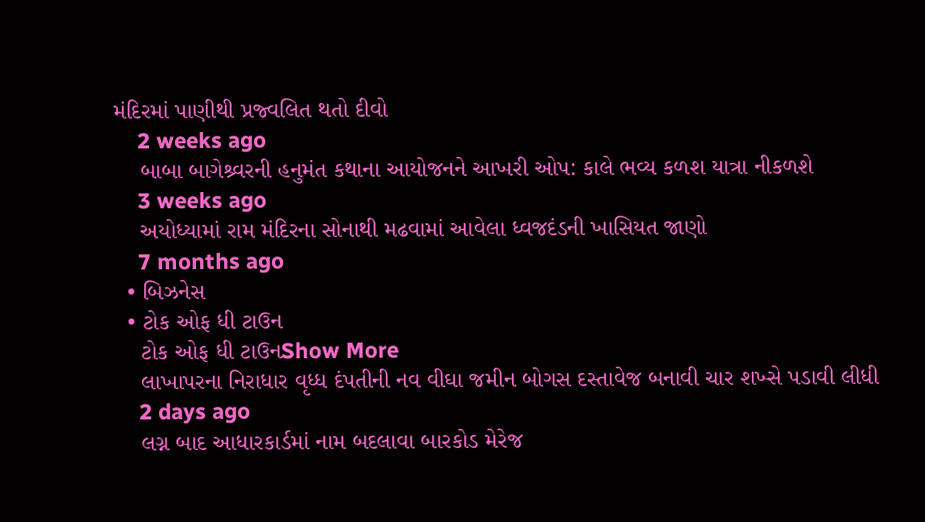મંદિરમાં પાણીથી પ્રજ્વલિત થતો દીવો
    2 weeks ago
    બાબા બાગેશ્ર્વરની હનુમંત કથાના આયોજનને આખરી ઓપ: કાલે ભવ્ય કળશ યાત્રા નીકળશે
    3 weeks ago
    અયોધ્યામાં રામ મંદિરના સોનાથી મઢવામાં આવેલા ધ્વજદંડની ખાસિયત જાણો
    7 months ago
  • બિઝનેસ
  • ટોક ઓફ ધી ટાઉન
    ટોક ઓફ ધી ટાઉનShow More
    લાખાપરના નિરાધાર વૃધ્ધ દંપતીની નવ વીઘા જમીન બોગસ દસ્તાવેજ બનાવી ચાર શખ્સે પડાવી લીધી
    2 days ago
    લગ્ન બાદ આધારકાર્ડમાં નામ બદલાવા બારકોડ મેરેજ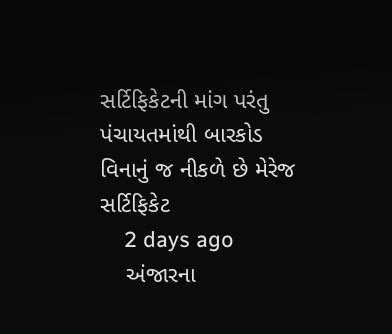સર્ટિફિકેટની માંગ પરંતુ પંચાયતમાંથી બારકોડ વિનાનું જ નીકળે છે મેરેજ સર્ટિફિકેટ
    2 days ago
    અંજારના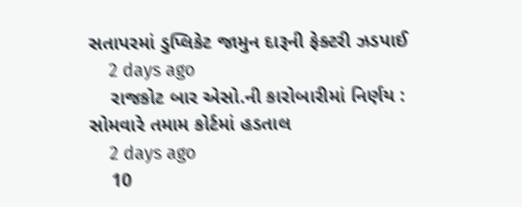સતાપરમાં ડુપ્લિકેટ જામુન દારૂની ફેક્ટરી ઝડપાઈ
    2 days ago
    રાજકોટ બાર એસો.ની કારોબારીમાં નિર્ણય : સોમવારે તમામ કોર્ટમાં હડતાલ
    2 days ago
    10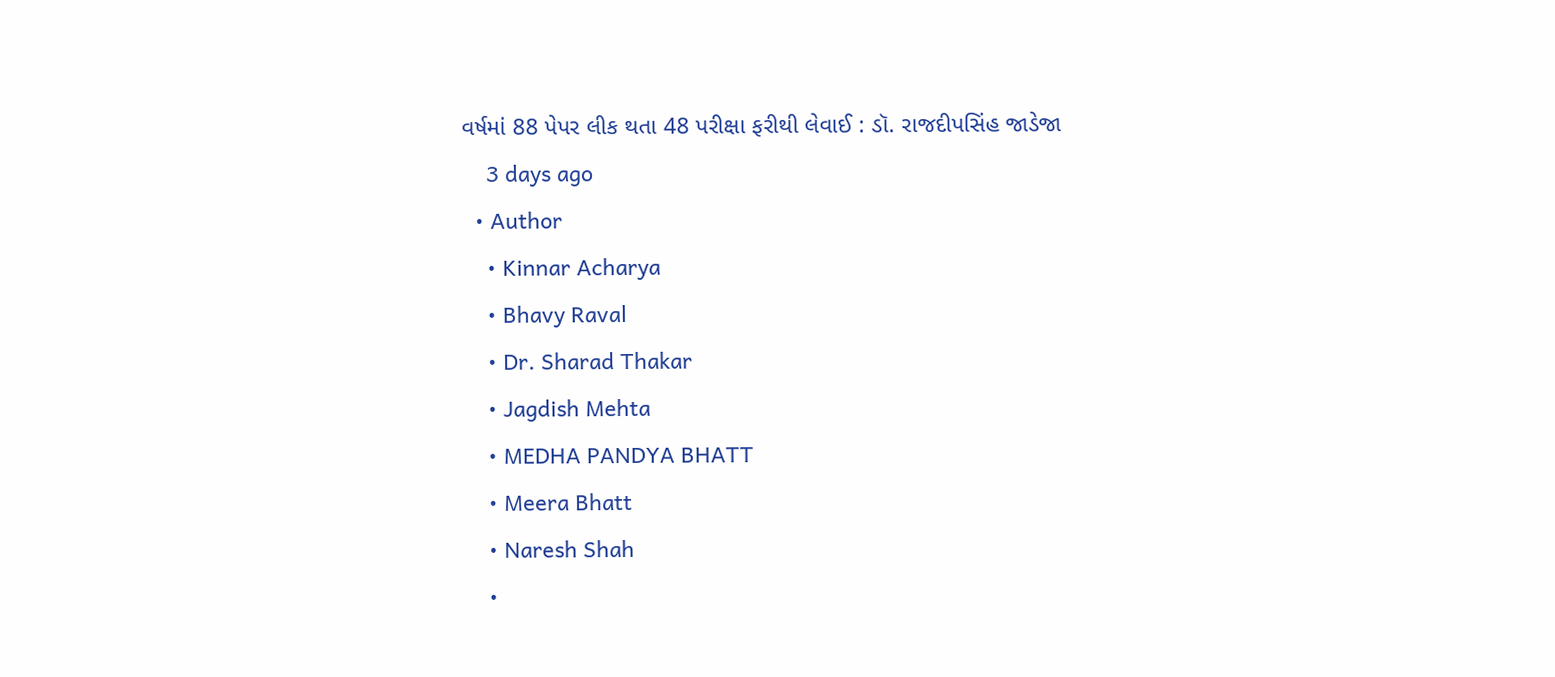વર્ષમાં 88 પેપર લીક થતા 48 પરીક્ષા ફરીથી લેવાઈ : ડૉ. રાજદીપસિંહ જાડેજા
    3 days ago
  • Author
    • Kinnar Acharya
    • Bhavy Raval
    • Dr. Sharad Thakar
    • Jagdish Mehta
    • MEDHA PANDYA BHATT
    • Meera Bhatt
    • Naresh Shah
    •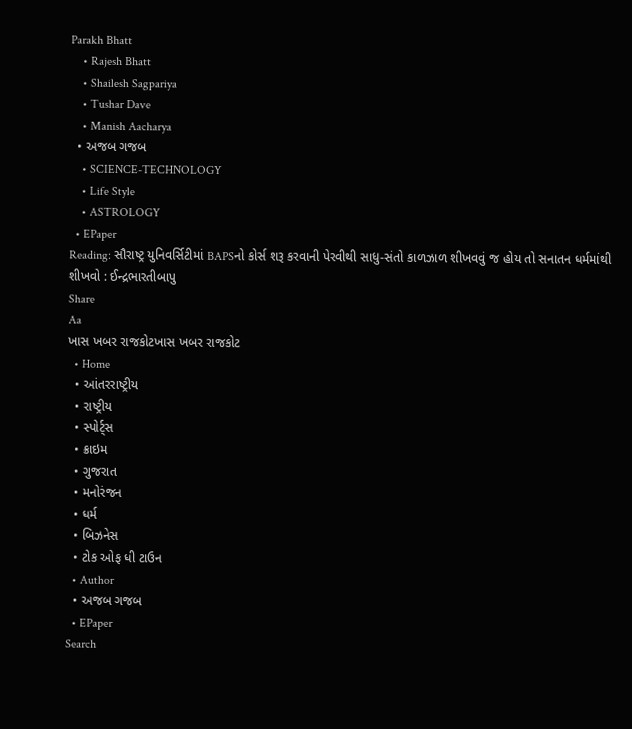Parakh Bhatt
    • Rajesh Bhatt
    • Shailesh Sagpariya
    • Tushar Dave
    • Manish Aacharya
  • અજબ ગજબ
    • SCIENCE-TECHNOLOGY
    • Life Style
    • ASTROLOGY
  • EPaper
Reading: સૌરાષ્ટ્ર યુનિવર્સિટીમાં BAPSનો કોર્સ શરૂ કરવાની પેરવીથી સાધુ-સંતો કાળઝાળ શીખવવું જ હોય તો સનાતન ધર્મમાંથી શીખવો : ઈન્દ્રભારતીબાપુ
Share
Aa
ખાસ ખબર રાજકોટખાસ ખબર રાજકોટ
  • Home
  • આંતરરાષ્ટ્રીય
  • રાષ્ટ્રીય
  • સ્પોર્ટ્સ
  • ક્રાઇમ
  • ગુજરાત
  • મનોરંજન
  • ધર્મ
  • બિઝનેસ
  • ટોક ઓફ ધી ટાઉન
  • Author
  • અજબ ગજબ
  • EPaper
Search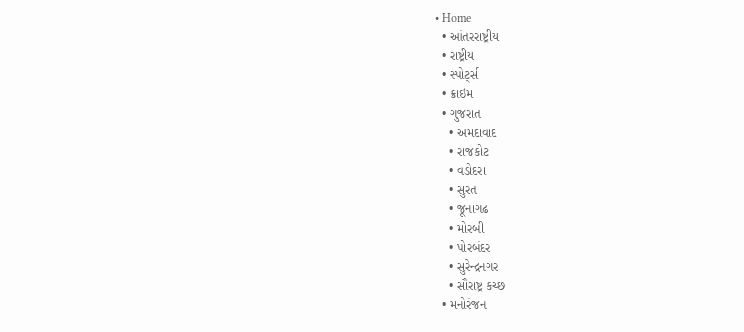• Home
  • આંતરરાષ્ટ્રીય
  • રાષ્ટ્રીય
  • સ્પોર્ટ્સ
  • ક્રાઇમ
  • ગુજરાત
    • અમદાવાદ
    • રાજકોટ
    • વડોદરા
    • સુરત
    • જૂનાગઢ
    • મોરબી
    • પોરબંદર
    • સુરેન્દ્રનગર
    • સૌરાષ્ટ્ર કચ્છ
  • મનોરંજન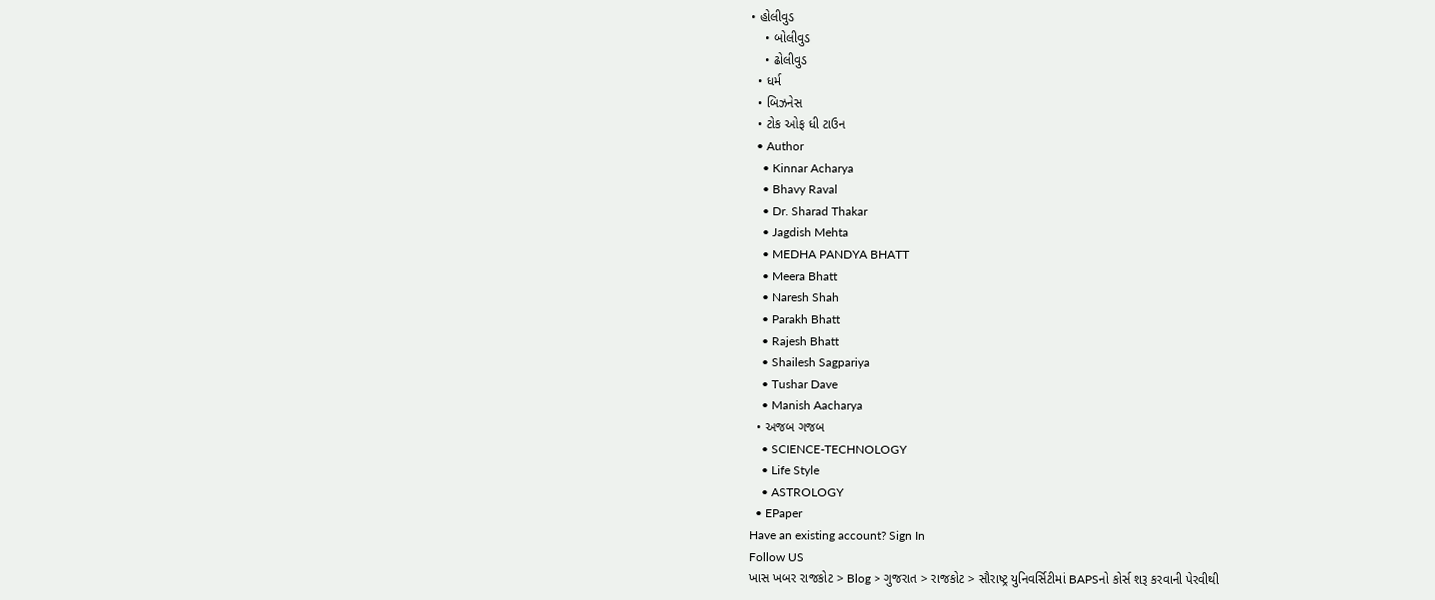• હોલીવુડ
    • બોલીવુડ
    • ઢોલીવુડ
  • ધર્મ
  • બિઝનેસ
  • ટોક ઓફ ધી ટાઉન
  • Author
    • Kinnar Acharya
    • Bhavy Raval
    • Dr. Sharad Thakar
    • Jagdish Mehta
    • MEDHA PANDYA BHATT
    • Meera Bhatt
    • Naresh Shah
    • Parakh Bhatt
    • Rajesh Bhatt
    • Shailesh Sagpariya
    • Tushar Dave
    • Manish Aacharya
  • અજબ ગજબ
    • SCIENCE-TECHNOLOGY
    • Life Style
    • ASTROLOGY
  • EPaper
Have an existing account? Sign In
Follow US
ખાસ ખબર રાજકોટ > Blog > ગુજરાત > રાજકોટ > સૌરાષ્ટ્ર યુનિવર્સિટીમાં BAPSનો કોર્સ શરૂ કરવાની પેરવીથી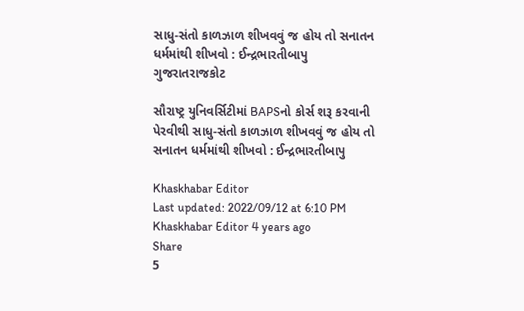સાધુ-સંતો કાળઝાળ શીખવવું જ હોય તો સનાતન ધર્મમાંથી શીખવો : ઈન્દ્રભારતીબાપુ
ગુજરાતરાજકોટ

સૌરાષ્ટ્ર યુનિવર્સિટીમાં BAPSનો કોર્સ શરૂ કરવાની પેરવીથી સાધુ-સંતો કાળઝાળ શીખવવું જ હોય તો સનાતન ધર્મમાંથી શીખવો : ઈન્દ્રભારતીબાપુ

Khaskhabar Editor
Last updated: 2022/09/12 at 6:10 PM
Khaskhabar Editor 4 years ago
Share
5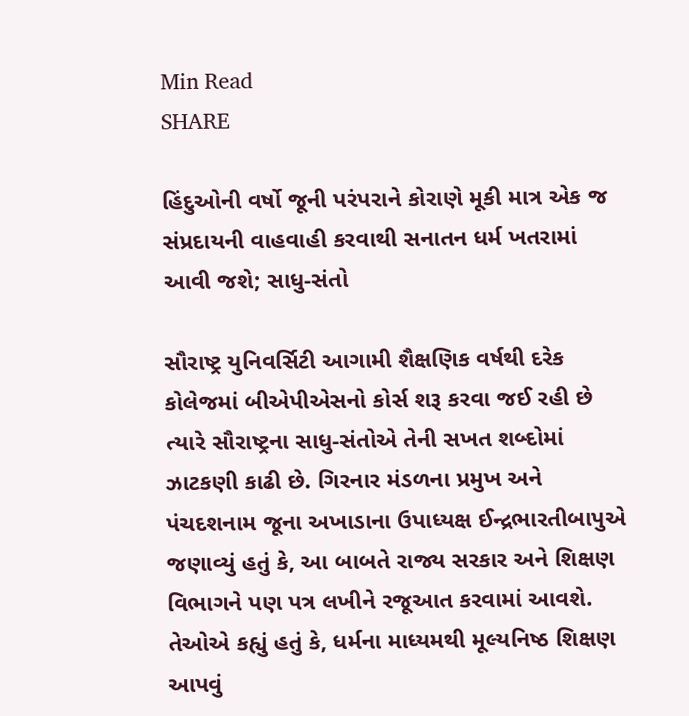Min Read
SHARE

હિંદુઓની વર્ષો જૂની પરંપરાને કોરાણે મૂકી માત્ર એક જ સંપ્રદાયની વાહવાહી કરવાથી સનાતન ધર્મ ખતરામાં આવી જશે; સાધુ-સંતો

સૌરાષ્ટ્ર યુનિવર્સિટી આગામી શૈક્ષણિક વર્ષથી દરેક કોલેજમાં બીએપીએસનો કોર્સ શરૂ કરવા જઈ રહી છે ત્યારે સૌરાષ્ટ્રના સાધુ-સંતોએ તેની સખત શબ્દોમાં ઝાટકણી કાઢી છે. ગિરનાર મંડળના પ્રમુખ અને પંચદશનામ જૂના અખાડાના ઉપાધ્યક્ષ ઈન્દ્રભારતીબાપુએ જણાવ્યું હતું કે, આ બાબતે રાજ્ય સરકાર અને શિક્ષણ વિભાગને પણ પત્ર લખીને રજૂઆત કરવામાં આવશે. તેઓએ કહ્યું હતું કે, ધર્મના માધ્યમથી મૂલ્યનિષ્ઠ શિક્ષણ આપવું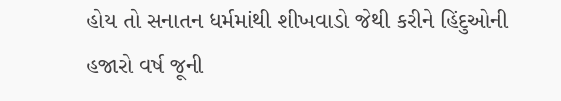હોય તો સનાતન ધર્મમાંથી શીખવાડો જેથી કરીને હિંદુઓની હજારો વર્ષ જૂની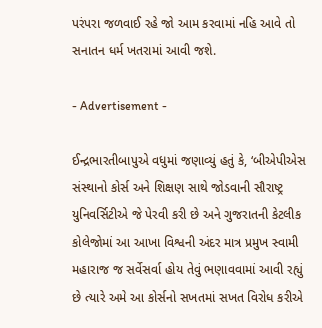પરંપરા જળવાઈ રહે જો આમ કરવામાં નહિ આવે તો સનાતન ધર્મ ખતરામાં આવી જશે.

- Advertisement -

ઈન્દ્રભારતીબાપુએ વધુમાં જણાવ્યું હતું કે, ‘બીએપીએસ સંસ્થાનો કોર્સ અને શિક્ષણ સાથે જોડવાની સૌરાષ્ટ્ર યુનિવર્સિટીએ જે પેરવી કરી છે અને ગુજરાતની કેટલીક કોલેજોમાં આ આખા વિશ્વની અંદર માત્ર પ્રમુખ સ્વામી મહારાજ જ સર્વેસર્વા હોય તેવું ભણાવવામાં આવી રહ્યું છે ત્યારે અમે આ કોર્સનો સખતમાં સખત વિરોધ કરીએ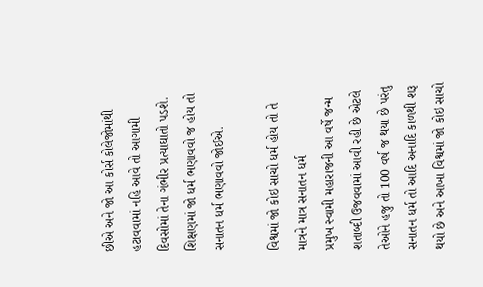છીએ અને જો આ કોર્સ કોલેજોમાંથી હટાવવામાં નહિ આવે તો આગામી દિવસોમાં તેના ગંભીર પ્રત્યાઘાતો પડશે. શિક્ષણમાં જો ધર્મ ભણાવવો જ હોય તો સનાતન ધર્મ ભણાવવો જોઈએ.

વિશ્વમાં જો કોઇ સાચો ધર્મ હોય તો તે માત્રને માત્ર સનાતન ધર્મ
પ્રમુખ સ્વામી મહારાજની આ વર્ષે જન્મ શતાબ્દી ઉજવવામાં આવી રહી છે એટલે તેઓને હજુ તો 100 વર્ષ જ થયા છે પરંતુ સનાતન ધર્મ તો આદિ અનાદિ કાળથી શરૂ થયો છે અને આખા વિશ્વમાં જો કોઇ સાચો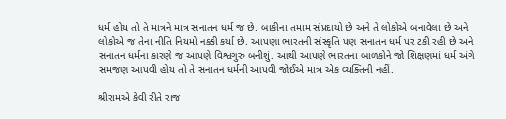ધર્મ હોય તો તે માત્રને માત્ર સનાતન ધર્મ જ છે. બાકીના તમામ સંપ્રદાયો છે અને તે લોકોએ બનાવેલા છે અને લોકોએ જ તેના નીતિ નિયમો નક્કી કર્યા છે. આપણા ભારતની સંસ્કૃતિ પણ સનાતન ધર્મ પર ટકી રહી છે અને સનાતન ધર્મના કારણે જ આપણે વિશ્વગુરુ બનીશું. આથી આપણે ભારતના બાળકોને જો શિક્ષણમાં ધર્મ અંગે સમજણ આપવી હોય તો તે સનાતન ધર્મની આપવી જોઈએ માત્ર એક વ્યક્તિની નહીં.

શ્રીરામએ કેવી રીતે રાજ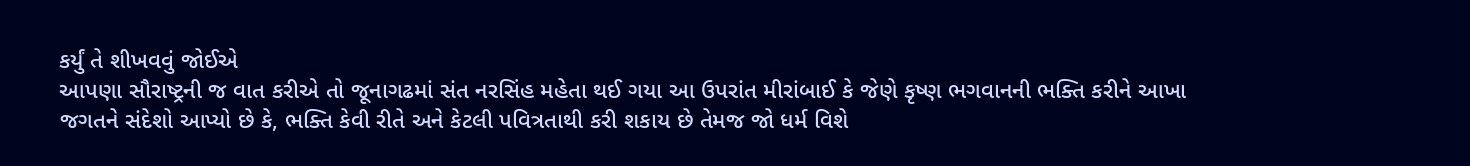કર્યું તે શીખવવું જોઈએ
આપણા સૌરાષ્ટ્રની જ વાત કરીએ તો જૂનાગઢમાં સંત નરસિંહ મહેતા થઈ ગયા આ ઉપરાંત મીરાંબાઈ કે જેણે કૃષ્ણ ભગવાનની ભક્તિ કરીને આખા જગતને સંદેશો આપ્યો છે કે, ભક્તિ કેવી રીતે અને કેટલી પવિત્રતાથી કરી શકાય છે તેમજ જો ધર્મ વિશે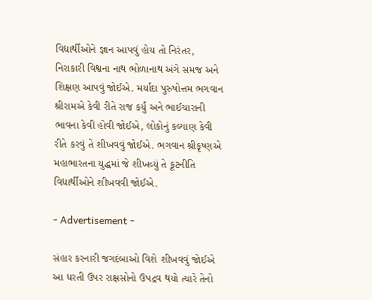વિદ્યાર્થીઓને જ્ઞાન આપવું હોય તો નિરંતર, નિરાકારી વિશ્વના નાથ ભોળાનાથ અંગે સમજ અને શિક્ષણ આપવું જોઈએ. મર્યાદા પુરુષોત્તમ ભગવાન શ્રીરામએ કેવી રીતે રાજ કર્યું અને ભાઈચારાની ભાવના કેવી હોવી જોઈએ, લોકોનું કલ્યાણ કેવી રીતે કરવું તે શીખવવું જોઈએ. ભગવાન શ્રીકૃષ્ણએ મહાભારતના યુદ્ધમાં જે શીખવ્યું તે કૂટનીતિ વિદ્યાર્થીઓને શીખવવી જોઈએ.

- Advertisement -

સંહાર કરનારી જગદંબાઓ વિશે શીખવવું જોઈએ
આ ધરતી ઉપર રાક્ષસોનો ઉપદ્રવ થયો ત્યારે તેનો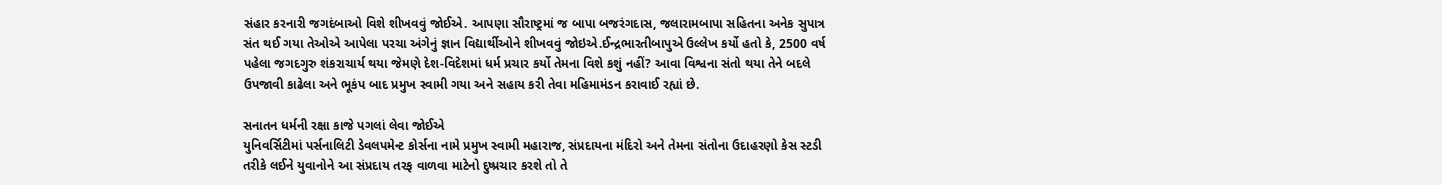સંહાર કરનારી જગદંબાઓ વિશે શીખવવું જોઈએ. આપણા સૌરાષ્ટ્રમાં જ બાપા બજરંગદાસ, જલારામબાપા સહિતના અનેક સુપાત્ર સંત થઈ ગયા તેઓએ આપેલા પરચા અંગેનું જ્ઞાન વિદ્યાર્થીઓને શીખવવું જોઇએ.ઈન્દ્રભારતીબાપુએ ઉલ્લેખ કર્યો હતો કે, 2500 વર્ષ પહેલા જગદગુરુ શંકરાચાર્ય થયા જેમણે દેશ-વિદેશમાં ધર્મ પ્રચાર કર્યો તેમના વિશે કશું નહીં? આવા વિશ્વના સંતો થયા તેને બદલે ઉપજાવી કાઢેલા અને ભૂકંપ બાદ પ્રમુખ સ્વામી ગયા અને સહાય કરી તેવા મહિમામંડન કરાવાઈ રહ્યાં છે.

સનાતન ધર્મની રક્ષા કાજે પગલાં લેવા જોઈએ
યુનિવર્સિટીમાં પર્સનાલિટી ડેવલપમેન્ટ કોર્સના નામે પ્રમુખ સ્વામી મહારાજ, સંપ્રદાયના મંદિરો અને તેમના સંતોના ઉદાહરણો કેસ સ્ટડી તરીકે લઈને યુવાનોને આ સંપ્રદાય તરફ વાળવા માટેનો દુષ્પ્રચાર કરશે તો તે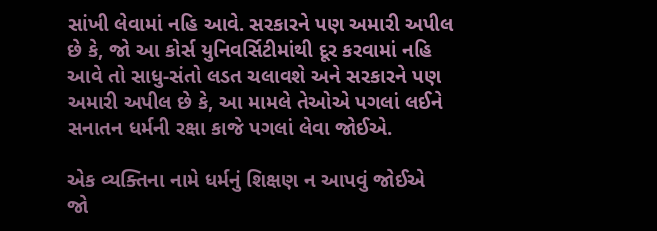સાંખી લેવામાં નહિ આવે. સરકારને પણ અમારી અપીલ છે કે, જો આ કોર્સ યુનિવર્સિટીમાંથી દૂર કરવામાં નહિ આવે તો સાધુ-સંતો લડત ચલાવશે અને સરકારને પણ અમારી અપીલ છે કે, આ મામલે તેઓએ પગલાં લઈને સનાતન ધર્મની રક્ષા કાજે પગલાં લેવા જોઈએ.

એક વ્યક્તિના નામે ધર્મનું શિક્ષણ ન આપવું જોઈએ
જો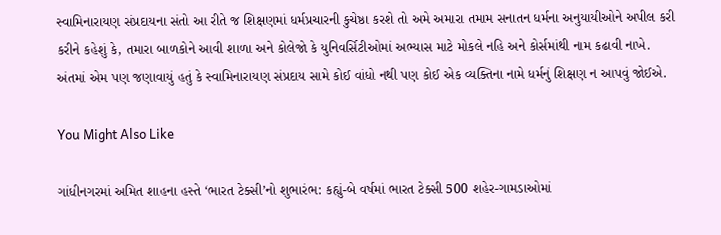સ્વામિનારાયણ સંપ્રદાયના સંતો આ રીતે જ શિક્ષણમાં ધર્મપ્રચારની કુચેષ્ઠા કરશે તો અમે અમારા તમામ સનાતન ધર્મના અનુયાયીઓને અપીલ કરી કરીને કહેશું કે, તમારા બાળકોને આવી શાળા અને કોલેજો કે યુનિવર્સિટીઓમાં અભ્યાસ માટે મોકલે નહિ અને કોર્સમાંથી નામ કઢાવી નાખે. અંતમાં એમ પણ જણાવાયું હતું કે સ્વામિનારાયણ સંપ્રદાય સામે કોઈ વાંધો નથી પણ કોઈ એક વ્યક્તિના નામે ધર્મનું શિક્ષણ ન આપવું જોઈએ.

You Might Also Like

ગાંધીનગરમાં અમિત શાહના હસ્તે ‘ભારત ટેક્સી’નો શુભારંભ: કહ્યું-બે વર્ષમાં ભારત ટેક્સી 500 શહેર-ગામડાઓમાં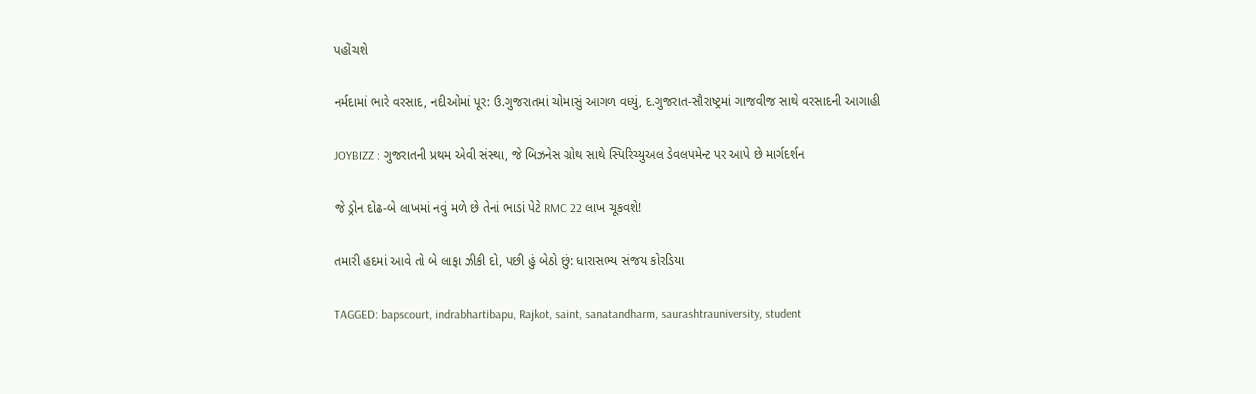પહોંચશે

નર્મદામાં ભારે વરસાદ, નદીઓમાં પૂર: ઉ.ગુજરાતમાં ચોમાસું આગળ વધ્યું, દ.ગુજરાત-સૌરાષ્ટ્રમાં ગાજવીજ સાથે વરસાદની આગાહી

JOYBIZZ : ગુજરાતની પ્રથમ એવી સંસ્થા, જે બિઝનેસ ગ્રોથ સાથે સ્પિરિચ્યુઅલ ડેવલપમેન્ટ પર આપે છે માર્ગદર્શન

જે ડ્રોન દોઢ-બે લાખમાં નવું મળે છે તેનાં ભાડાં પેટે RMC 22 લાખ ચૂકવશે!

તમારી હદમાં આવે તો બે લાફા ઝીકી દો, પછી હું બેઠો છું: ધારાસભ્ય સંજય કોરડિયા

TAGGED: bapscourt, indrabhartibapu, Rajkot, saint, sanatandharm, saurashtrauniversity, student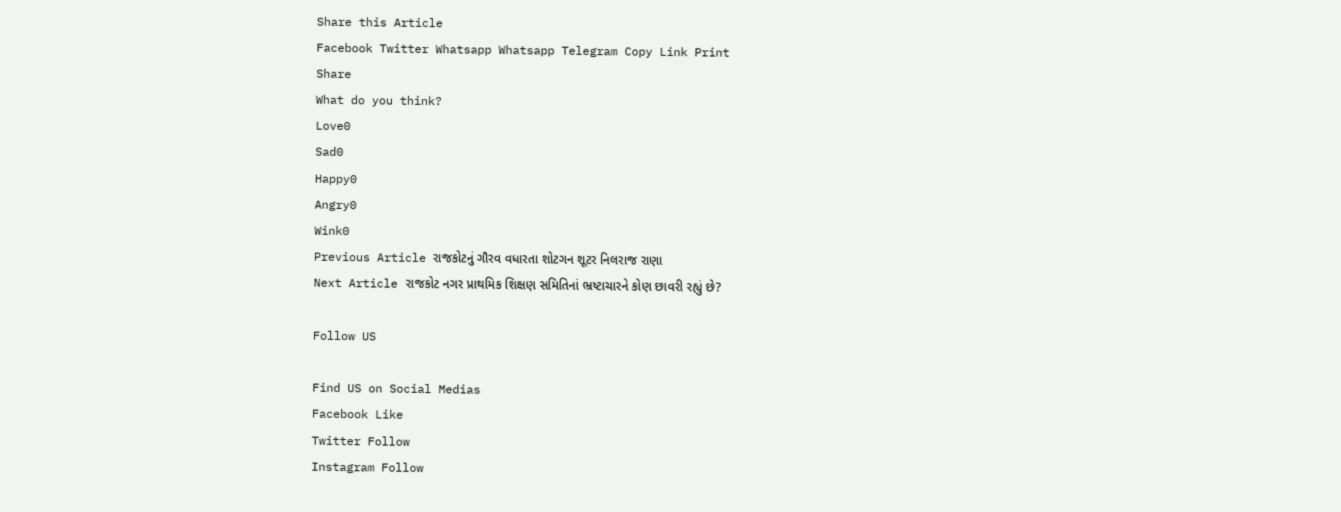Share this Article
Facebook Twitter Whatsapp Whatsapp Telegram Copy Link Print
Share
What do you think?
Love0
Sad0
Happy0
Angry0
Wink0
Previous Article રાજકોટનું ગૌરવ વધારતા શોટગન શૂટર નિલરાજ રાણા
Next Article રાજકોટ નગર પ્રાથમિક શિક્ષણ સમિતિનાં ભ્રષ્ટાચારને કોણ છાવરી રહ્યું છે?

Follow US

Find US on Social Medias
Facebook Like
Twitter Follow
Instagram Follow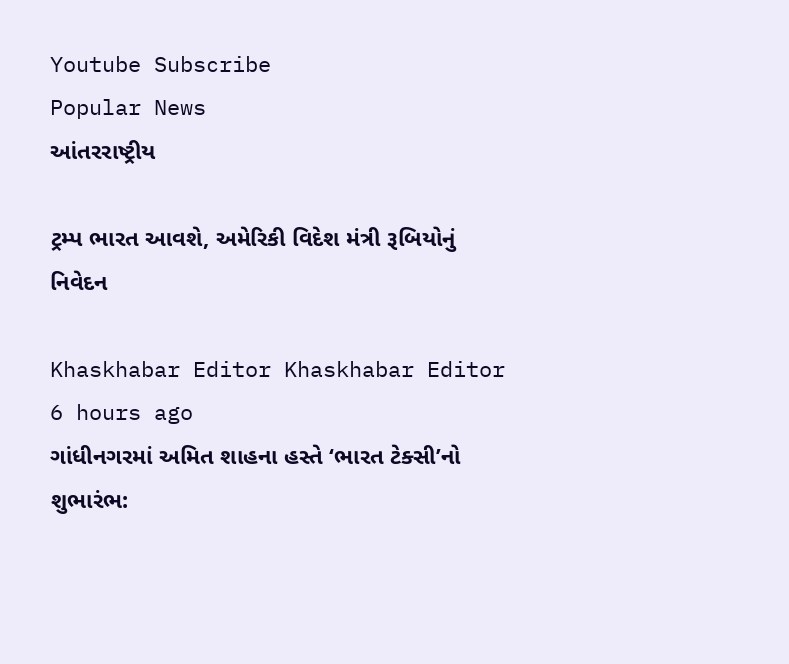Youtube Subscribe
Popular News
આંતરરાષ્ટ્રીય

ટ્રમ્પ ભારત આવશે, અમેરિકી વિદેશ મંત્રી રૂબિયોનું નિવેદન

Khaskhabar Editor Khaskhabar Editor 6 hours ago
ગાંધીનગરમાં અમિત શાહના હસ્તે ‘ભારત ટેક્સી’નો શુભારંભ: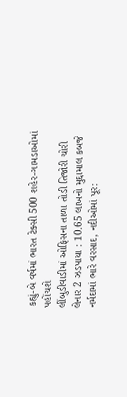કહ્યું-બે વર્ષમાં ભારત ટેક્સી 500 શહેર-ગામડાઓમાં પહોંચશે
લીંબુડીવાડીમાં ઓફિસના તાળા તોડી તિજોરી ચોરી લેનાર 2 ઝડપાયા : 10.65 લાખનો મુદ્દામાલ કબજે
નર્મદામાં ભારે વરસાદ, નદીઓમાં પૂર: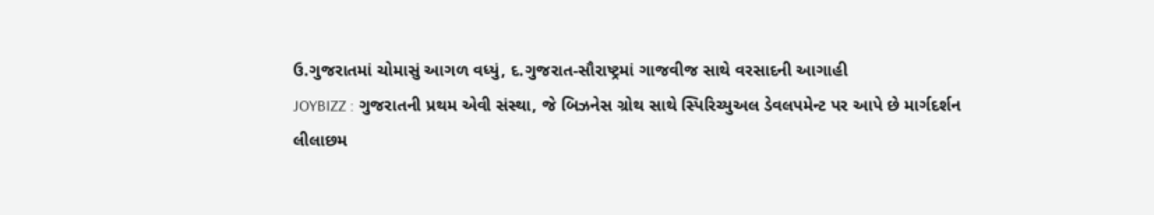ઉ.ગુજરાતમાં ચોમાસું આગળ વધ્યું, દ.ગુજરાત-સૌરાષ્ટ્રમાં ગાજવીજ સાથે વરસાદની આગાહી
JOYBIZZ : ગુજરાતની પ્રથમ એવી સંસ્થા, જે બિઝનેસ ગ્રોથ સાથે સ્પિરિચ્યુઅલ ડેવલપમેન્ટ પર આપે છે માર્ગદર્શન
લીલાછમ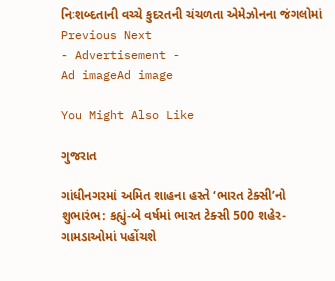નિઃશબ્દતાની વચ્ચે કુદરતની ચંચળતા એમેઝોનના જંગલોમાં
Previous Next
- Advertisement -
Ad imageAd image

You Might Also Like

ગુજરાત

ગાંધીનગરમાં અમિત શાહના હસ્તે ‘ભારત ટેક્સી’નો શુભારંભ: કહ્યું-બે વર્ષમાં ભારત ટેક્સી 500 શહેર-ગામડાઓમાં પહોંચશે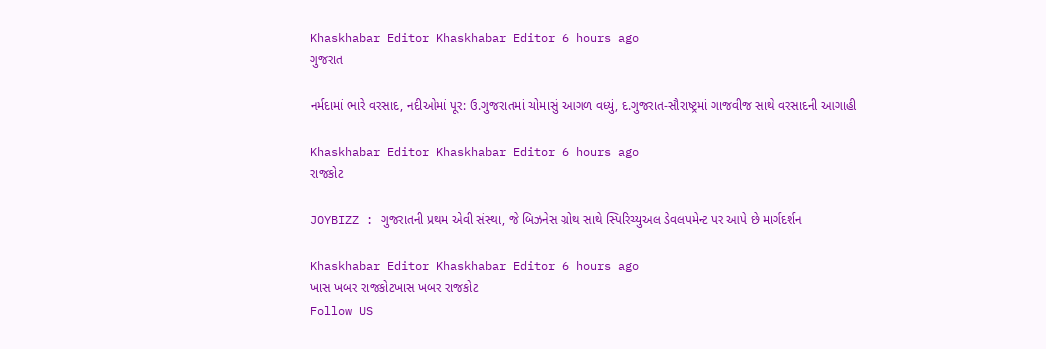Khaskhabar Editor Khaskhabar Editor 6 hours ago
ગુજરાત

નર્મદામાં ભારે વરસાદ, નદીઓમાં પૂર: ઉ.ગુજરાતમાં ચોમાસું આગળ વધ્યું, દ.ગુજરાત-સૌરાષ્ટ્રમાં ગાજવીજ સાથે વરસાદની આગાહી

Khaskhabar Editor Khaskhabar Editor 6 hours ago
રાજકોટ

JOYBIZZ : ગુજરાતની પ્રથમ એવી સંસ્થા, જે બિઝનેસ ગ્રોથ સાથે સ્પિરિચ્યુઅલ ડેવલપમેન્ટ પર આપે છે માર્ગદર્શન

Khaskhabar Editor Khaskhabar Editor 6 hours ago
ખાસ ખબર રાજકોટખાસ ખબર રાજકોટ
Follow US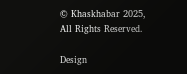© Khaskhabar 2025, All Rights Reserved.

Design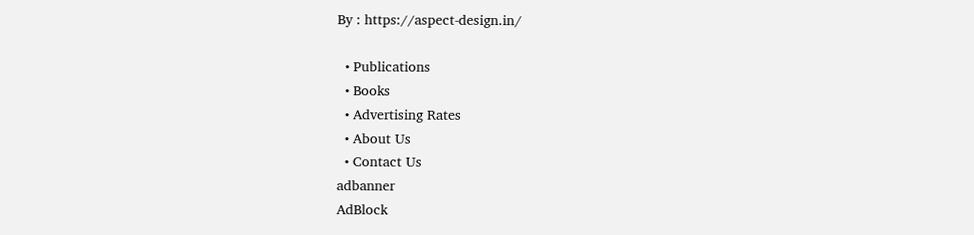By : https://aspect-design.in/

  • Publications
  • Books
  • Advertising Rates
  • About Us
  • Contact Us
adbanner
AdBlock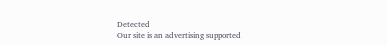Detected
Our site is an advertising supported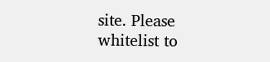site. Please whitelist to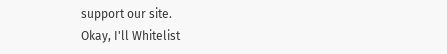support our site.
Okay, I'll Whitelist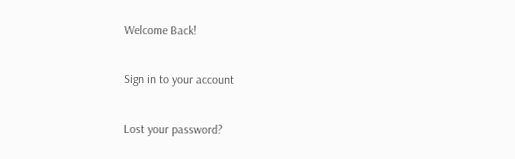Welcome Back!

Sign in to your account

Lost your password?